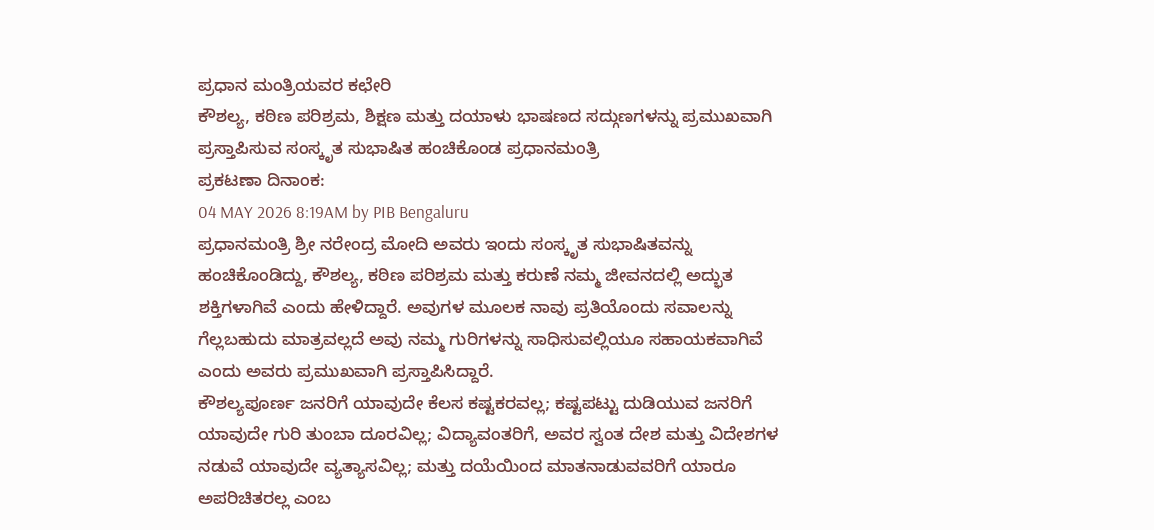ಪ್ರಧಾನ ಮಂತ್ರಿಯವರ ಕಛೇರಿ
ಕೌಶಲ್ಯ, ಕಠಿಣ ಪರಿಶ್ರಮ, ಶಿಕ್ಷಣ ಮತ್ತು ದಯಾಳು ಭಾಷಣದ ಸದ್ಗುಣಗಳನ್ನು ಪ್ರಮುಖವಾಗಿ ಪ್ರಸ್ತಾಪಿಸುವ ಸಂಸ್ಕೃತ ಸುಭಾಷಿತ ಹಂಚಿಕೊಂಡ ಪ್ರಧಾನಮಂತ್ರಿ
ಪ್ರಕಟಣಾ ದಿನಾಂಕ:
04 MAY 2026 8:19AM by PIB Bengaluru
ಪ್ರಧಾನಮಂತ್ರಿ ಶ್ರೀ ನರೇಂದ್ರ ಮೋದಿ ಅವರು ಇಂದು ಸಂಸ್ಕೃತ ಸುಭಾಷಿತವನ್ನು ಹಂಚಿಕೊಂಡಿದ್ದು, ಕೌಶಲ್ಯ, ಕಠಿಣ ಪರಿಶ್ರಮ ಮತ್ತು ಕರುಣೆ ನಮ್ಮ ಜೀವನದಲ್ಲಿ ಅದ್ಭುತ ಶಕ್ತಿಗಳಾಗಿವೆ ಎಂದು ಹೇಳಿದ್ದಾರೆ. ಅವುಗಳ ಮೂಲಕ ನಾವು ಪ್ರತಿಯೊಂದು ಸವಾಲನ್ನು ಗೆಲ್ಲಬಹುದು ಮಾತ್ರವಲ್ಲದೆ ಅವು ನಮ್ಮ ಗುರಿಗಳನ್ನು ಸಾಧಿಸುವಲ್ಲಿಯೂ ಸಹಾಯಕವಾಗಿವೆ ಎಂದು ಅವರು ಪ್ರಮುಖವಾಗಿ ಪ್ರಸ್ತಾಪಿಸಿದ್ದಾರೆ.
ಕೌಶಲ್ಯಪೂರ್ಣ ಜನರಿಗೆ ಯಾವುದೇ ಕೆಲಸ ಕಷ್ಟಕರವಲ್ಲ; ಕಷ್ಟಪಟ್ಟು ದುಡಿಯುವ ಜನರಿಗೆ ಯಾವುದೇ ಗುರಿ ತುಂಬಾ ದೂರವಿಲ್ಲ; ವಿದ್ಯಾವಂತರಿಗೆ, ಅವರ ಸ್ವಂತ ದೇಶ ಮತ್ತು ವಿದೇಶಗಳ ನಡುವೆ ಯಾವುದೇ ವ್ಯತ್ಯಾಸವಿಲ್ಲ; ಮತ್ತು ದಯೆಯಿಂದ ಮಾತನಾಡುವವರಿಗೆ ಯಾರೂ ಅಪರಿಚಿತರಲ್ಲ ಎಂಬ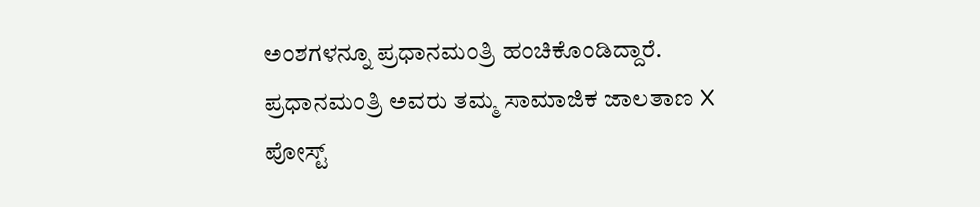ಅಂಶಗಳನ್ನೂ ಪ್ರಧಾನಮಂತ್ರಿ ಹಂಚಿಕೊಂಡಿದ್ದಾರೆ.
ಪ್ರಧಾನಮಂತ್ರಿ ಅವರು ತಮ್ಮ ಸಾಮಾಜಿಕ ಜಾಲತಾಣ X ಪೋಸ್ಟ್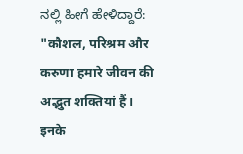ನಲ್ಲಿ ಹೀಗೆ ಹೇಳಿದ್ದಾರೆ:
"कौशल, परिश्रम और करुणा हमारे जीवन की अद्भुत शक्तियां हैं। इनके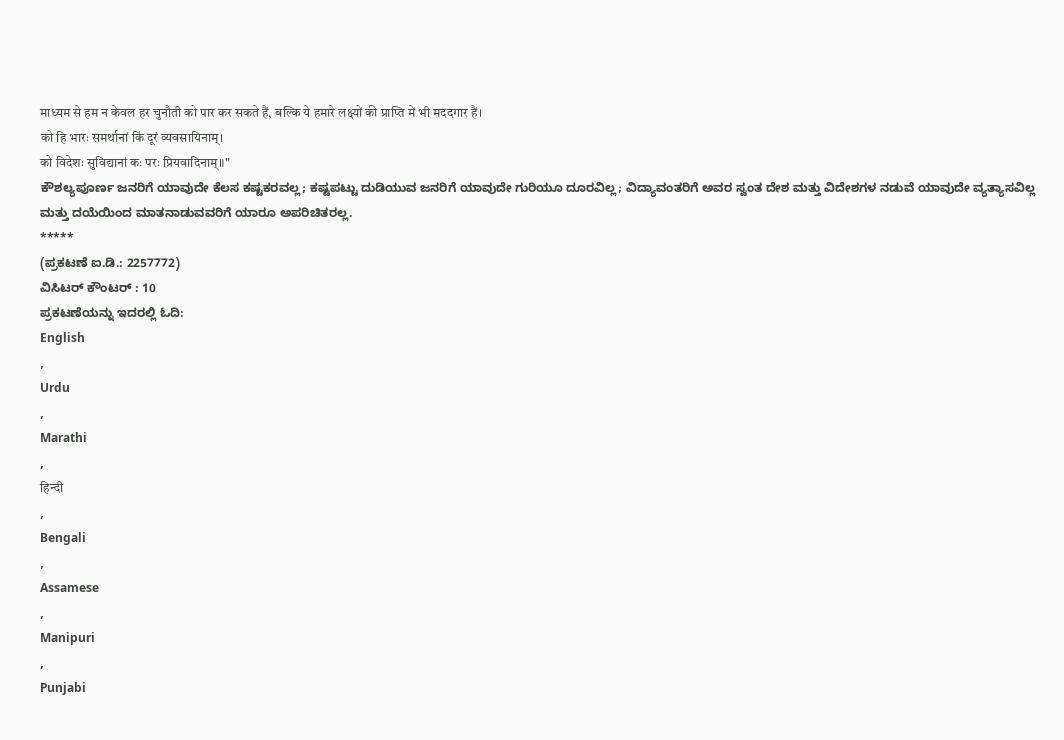माध्यम से हम न केवल हर चुनौती को पार कर सकते हैं, बल्कि ये हमारे लक्ष्यों की प्राप्ति में भी मददगार हैं।
को हि भारः समर्थानां किं दूरं व्यवसायिनाम्।
को विदेशः सुविद्यानां कः परः प्रियवादिनाम्॥"
ಕೌಶಲ್ಯಪೂರ್ಣ ಜನರಿಗೆ ಯಾವುದೇ ಕೆಲಸ ಕಷ್ಟಕರವಲ್ಲ; ಕಷ್ಟಪಟ್ಟು ದುಡಿಯುವ ಜನರಿಗೆ ಯಾವುದೇ ಗುರಿಯೂ ದೂರವಿಲ್ಲ; ವಿದ್ಯಾವಂತರಿಗೆ ಅವರ ಸ್ವಂತ ದೇಶ ಮತ್ತು ವಿದೇಶಗಳ ನಡುವೆ ಯಾವುದೇ ವ್ಯತ್ಯಾಸವಿಲ್ಲ ಮತ್ತು ದಯೆಯಿಂದ ಮಾತನಾಡುವವರಿಗೆ ಯಾರೂ ಅಪರಿಚಿತರಲ್ಲ.
*****
(ಪ್ರಕಟಣೆ ಐ.ಡಿ.: 2257772)
ವಿಸಿಟರ್ ಕೌಂಟರ್ : 10
ಪ್ರಕಟಣೆಯನ್ನು ಇದರಲ್ಲಿ ಓದಿ:
English
,
Urdu
,
Marathi
,
हिन्दी
,
Bengali
,
Assamese
,
Manipuri
,
Punjabi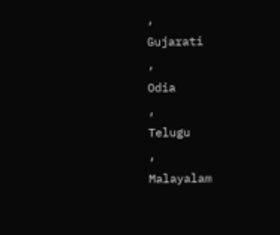,
Gujarati
,
Odia
,
Telugu
,
Malayalam